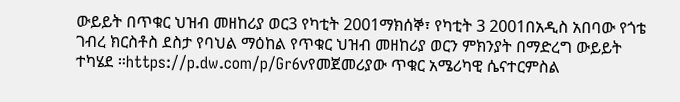ውይይት በጥቁር ህዝብ መዘከሪያ ወር3 የካቲት 2001ማክሰኞ፣ የካቲት 3 2001በአዲስ አበባው የጎቴ ገብረ ክርስቶስ ደስታ የባህል ማዕከል የጥቁር ህዝብ መዘከሪያ ወርን ምክንያት በማድረግ ውይይት ተካሄደ ።https://p.dw.com/p/Gr6vየመጀመሪያው ጥቁር አሜሪካዊ ሴናተርምስል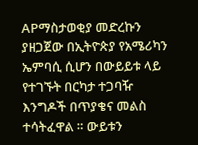APማስታወቂያ መድረኩን ያዘጋጀው በኢትዮጵያ የአሜሪካን ኤምባሲ ሲሆን በውይይቱ ላይ የተገኙት በርካታ ተጋባዥ እንግዶች በጥያቄና መልስ ተሳትፈዋል ። ውይቱን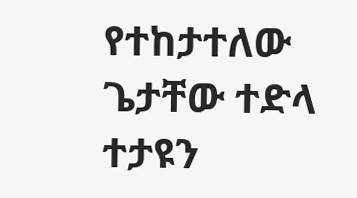የተከታተለው ጌታቸው ተድላ ተታዩን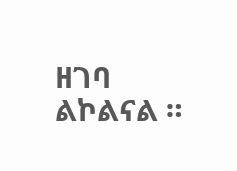ዘገባ ልኮልናል ።